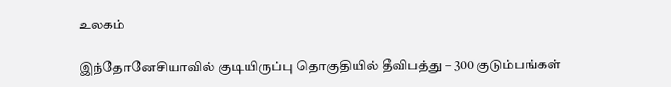உலகம்

இந்தோனேசியாவில் குடியிருப்பு தொகுதியில் தீவிபத்து – 300 குடும்பங்கள்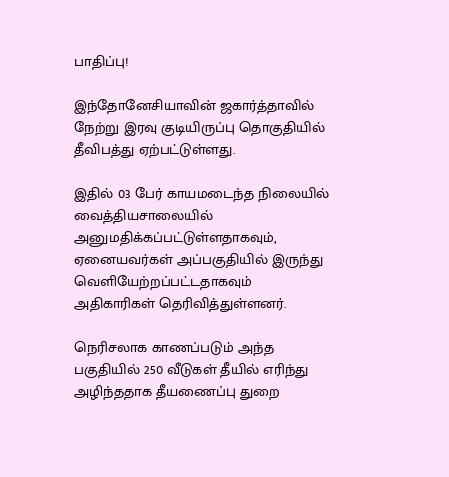பாதிப்பு!

இந்தோனேசியாவின் ஜகார்த்தாவில் நேற்று இரவு குடியிருப்பு தொகுதியில் தீவிபத்து ஏற்பட்டுள்ளது.

இதில் 03 பேர் காயமடைந்த நிலையில் வைத்தியசாலையில் அனுமதிக்கப்பட்டுள்ளதாகவும், ஏனையவர்கள் அப்பகுதியில் இருந்து வெளியேற்றப்பட்டதாகவும் அதிகாரிகள் தெரிவித்துள்ளனர்.

நெரிசலாக காணப்படும் அந்த பகுதியில் 250 வீடுகள் தீயில் எரிந்து அழிந்ததாக தீயணைப்பு துறை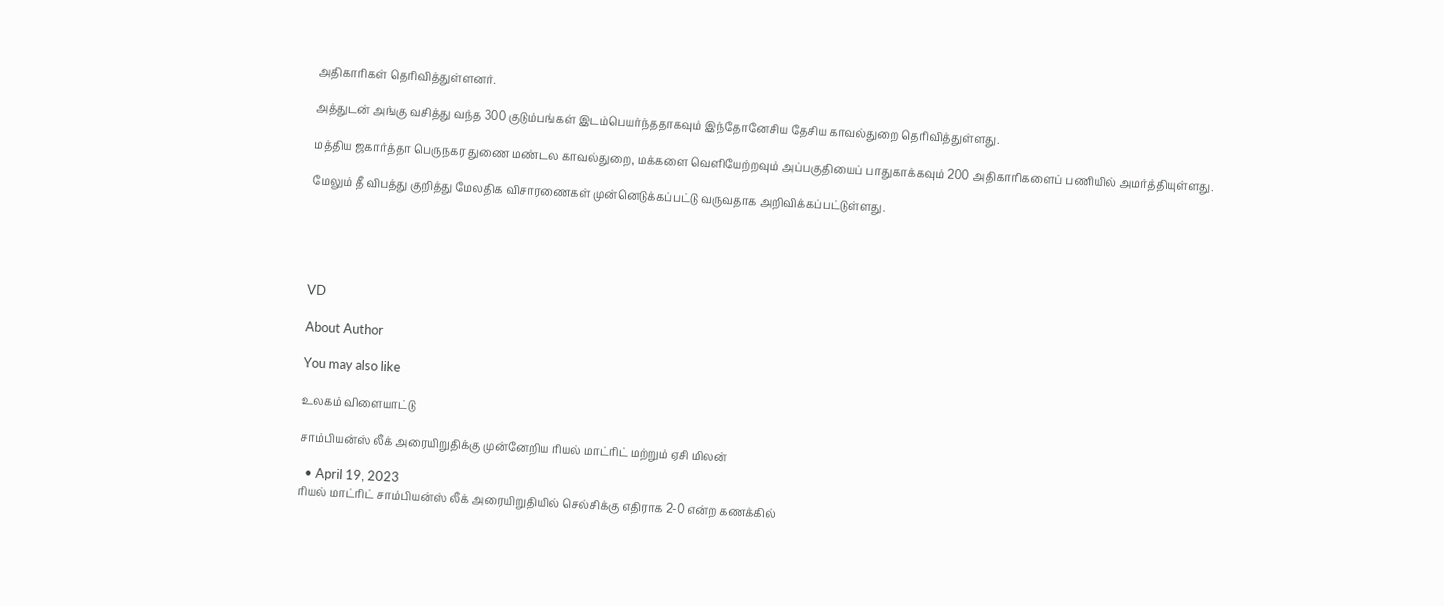அதிகாரிகள் தெரிவித்துள்ளனர்.

அத்துடன் அங்கு வசித்து வந்த 300 குடும்பங்கள் இடம்பெயர்ந்ததாகவும் இந்தோனேசிய தேசிய காவல்துறை தெரிவித்துள்ளது.

மத்திய ஜகார்த்தா பெருநகர துணை மண்டல காவல்துறை, மக்களை வெளியேற்றவும் அப்பகுதியைப் பாதுகாக்கவும் 200 அதிகாரிகளைப் பணியில் அமர்த்தியுள்ளது.

மேலும் தீ விபத்து குறித்து மேலதிக விசாரணைகள் முன்னெடுக்கப்பட்டு வருவதாக அறிவிக்கப்பட்டுள்ளது.





VD

About Author

You may also like

உலகம் விளையாட்டு

சாம்பியன்ஸ் லீக் அரையிறுதிக்கு முன்னேறிய ரியல் மாட்ரிட் மற்றும் ஏசி மிலன்

  • April 19, 2023
ரியல் மாட்ரிட் சாம்பியன்ஸ் லீக் அரையிறுதியில் செல்சிக்கு எதிராக 2-0 என்ற கணக்கில்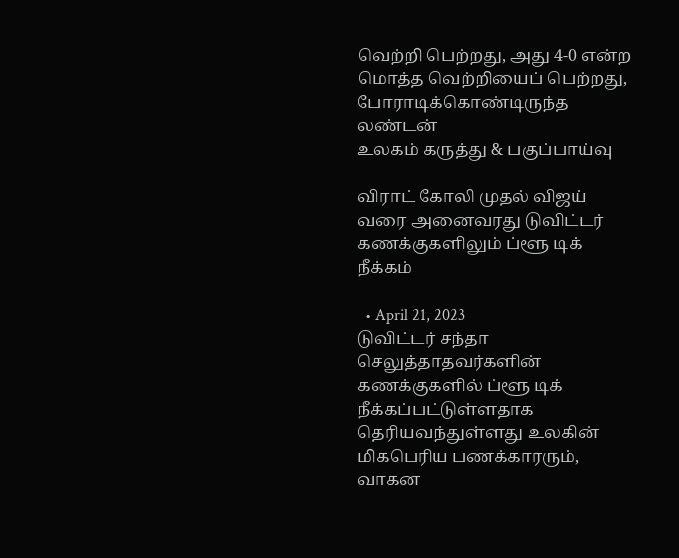வெற்றி பெற்றது, அது 4-0 என்ற மொத்த வெற்றியைப் பெற்றது, போராடிக்கொண்டிருந்த லண்டன்
உலகம் கருத்து & பகுப்பாய்வு

விராட் கோலி முதல் விஜய் வரை அனைவரது டுவிட்டர் கணக்குகளிலும் ப்ளூ டிக் நீக்கம்

  • April 21, 2023
டுவிட்டர் சந்தா செலுத்தாதவர்களின் கணக்குகளில் ப்ளூ டிக் நீக்கப்பட்டுள்ளதாக தெரியவந்துள்ளது உலகின் மிகபெரிய பணக்காரரும், வாகன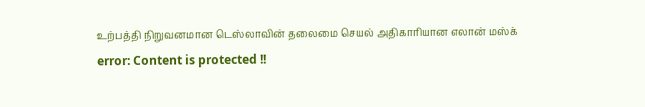உற்பத்தி நிறுவனமான டெஸ்லாவின் தலைமை செயல் அதிகாரியான எலான் மஸ்க்
error: Content is protected !!